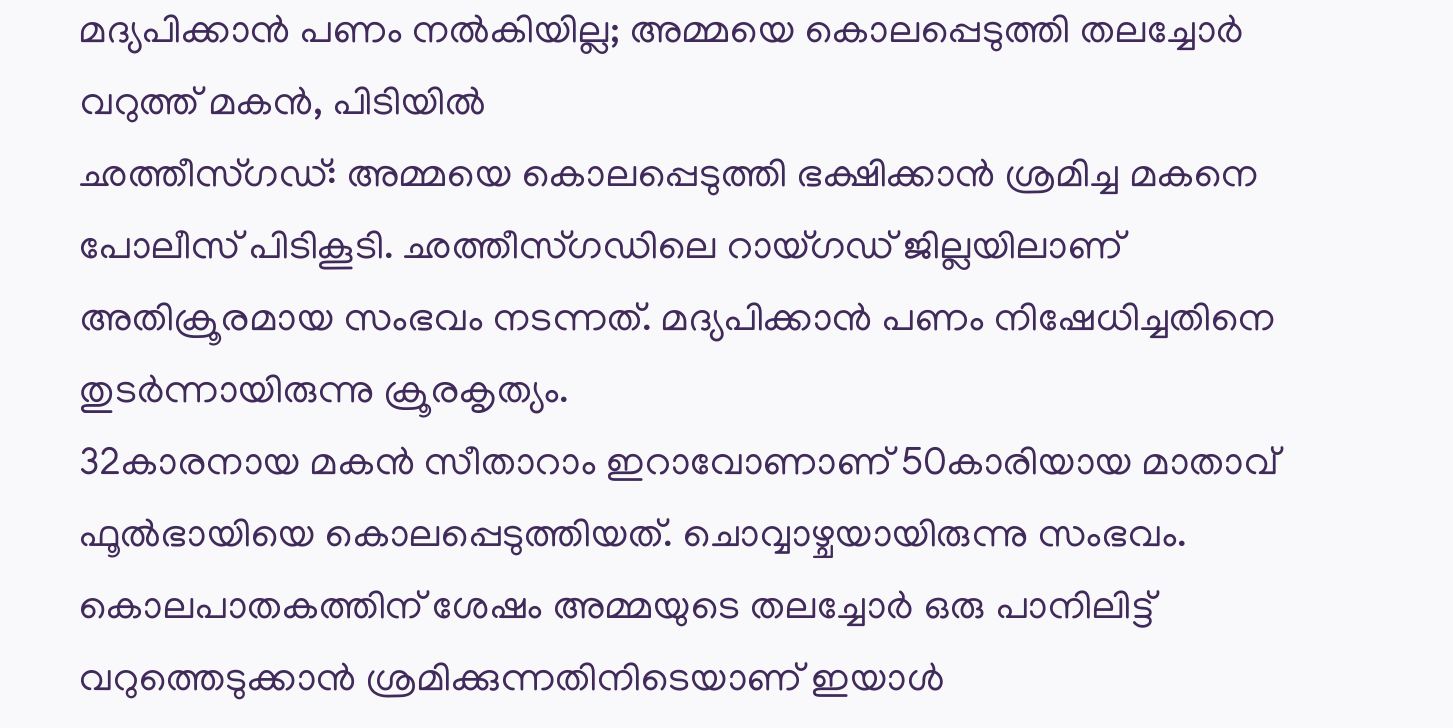മദ്യപിക്കാൻ പണം നൽകിയില്ല; അമ്മയെ കൊലപ്പെടുത്തി തലച്ചോർ വറുത്ത് മകൻ, പിടിയിൽ
ഛത്തീസ്ഗഡ്: അമ്മയെ കൊലപ്പെടുത്തി ഭക്ഷിക്കാൻ ശ്രമിച്ച മകനെ പോലീസ് പിടികൂടി. ഛത്തീസ്ഗഡിലെ റായ്ഗഡ് ജില്ലയിലാണ് അതിക്രൂരമായ സംഭവം നടന്നത്. മദ്യപിക്കാൻ പണം നിഷേധിച്ചതിനെ തുടർന്നായിരുന്നു ക്രൂരകൃത്യം.
32കാരനായ മകൻ സീതാറാം ഇറാവോണാണ് 50കാരിയായ മാതാവ് ഫൂൽഭായിയെ കൊലപ്പെടുത്തിയത്. ചൊവ്വാഴ്ചയായിരുന്നു സംഭവം. കൊലപാതകത്തിന് ശേഷം അമ്മയുടെ തലച്ചോർ ഒരു പാനിലിട്ട് വറുത്തെടുക്കാൻ ശ്രമിക്കുന്നതിനിടെയാണ് ഇയാൾ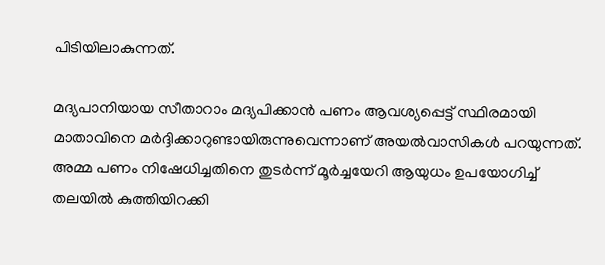പിടിയിലാകുന്നത്.

മദ്യപാനിയായ സീതാറാം മദ്യപിക്കാൻ പണം ആവശ്യപ്പെട്ട് സ്ഥിരമായി മാതാവിനെ മർദ്ദിക്കാറുണ്ടായിരുന്നുവെന്നാണ് അയൽവാസികൾ പറയുന്നത്. അമ്മ പണം നിഷേധിച്ചതിനെ തുടർന്ന് മൂർച്ചയേറി ആയുധം ഉപയോഗിച്ച് തലയിൽ കുത്തിയിറക്കി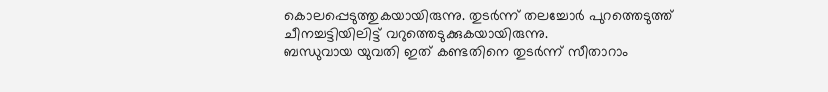കൊലപ്പെടുത്തുകയായിരുന്നു. തുടർന്ന് തലച്ചോർ പുറത്തെടുത്ത് ചീനച്ചട്ടിയിലിട്ട് വറുത്തെടുക്കുകയായിരുന്നു.
ബന്ധുവായ യുവതി ഇത് കണ്ടതിനെ തുടർന്ന് സീതാറാം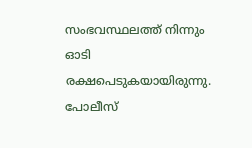സംഭവസ്ഥലത്ത് നിന്നും ഓടി രക്ഷപെടുകയായിരുന്നു. പോലീസ്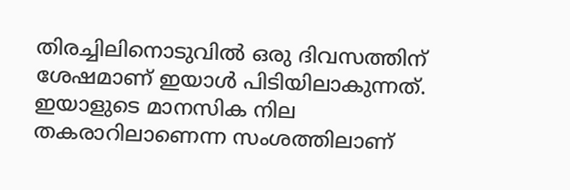തിരച്ചിലിനൊടുവിൽ ഒരു ദിവസത്തിന് ശേഷമാണ് ഇയാൾ പിടിയിലാകുന്നത്. ഇയാളുടെ മാനസിക നില തകരാറിലാണെന്ന സംശത്തിലാണ്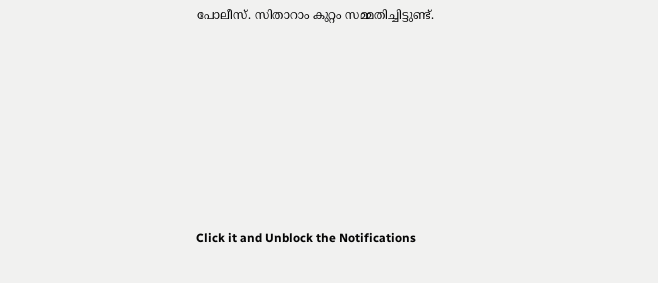പോലീസ്. സിതാറാം കുറ്റം സമ്മതിച്ചിട്ടുണ്ട്.












Click it and Unblock the Notifications